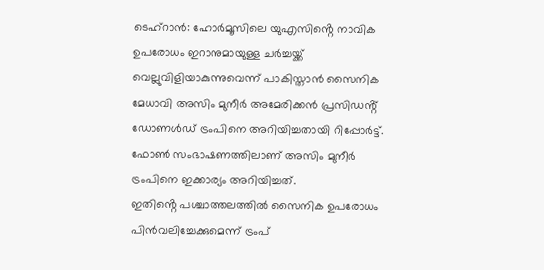ടെഹ്റാൻ: ഹോർമൂസിലെ യുഎസിൻ്റെ നാവിക ഉപരോധം ഇറാനുമായുള്ള ചർച്ചയ്ക്ക് വെല്ലുവിളിയാകുന്നുവെന്ന് പാകിസ്താൻ സൈനിക മേധാവി അസിം മുനീർ അമേരിക്കൻ പ്രസിഡൻ്റ് ഡോണൾഡ് ട്രംപിനെ അറിയിച്ചതായി റിപ്പോർട്ട്. ഫോൺ സംഭാഷണത്തിലാണ് അസിം മുനീർ ട്രംപിനെ ഇക്കാര്യം അറിയിച്ചത്.
ഇതിൻ്റെ പശ്ചാത്തലത്തിൽ സൈനിക ഉപരോധം പിൻവലിച്ചേക്കുമെന്ന് ട്രംപ്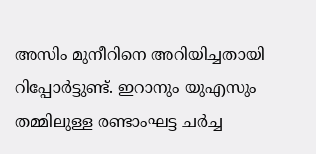അസിം മുനീറിനെ അറിയിച്ചതായി റിപ്പോർട്ടുണ്ട്. ഇറാനും യുഎസും തമ്മിലുള്ള രണ്ടാംഘട്ട ചർച്ച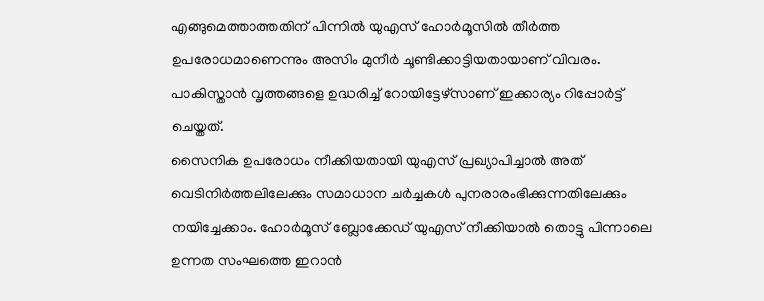എങ്ങുമെത്താത്തതിന് പിന്നിൽ യുഎസ് ഹോർമൂസിൽ തീർത്ത ഉപരോധമാണെന്നും അസിം മുനീർ ചൂണ്ടിക്കാട്ടിയതായാണ് വിവരം. പാകിസ്താൻ വൃത്തങ്ങളെ ഉദ്ധരിച്ച് റോയിട്ടേഴ്സാണ് ഇക്കാര്യം റിപ്പോർട്ട് ചെയ്തത്.
സൈനിക ഉപരോധം നീക്കിയതായി യുഎസ് പ്രഖ്യാപിച്ചാൽ അത് വെടിനിർത്തലിലേക്കും സമാധാന ചർച്ചകൾ പുനരാരംഭിക്കുന്നതിലേക്കും നയിച്ചേക്കാം. ഹോർമൂസ് ബ്ലോക്കേഡ് യുഎസ് നീക്കിയാൽ തൊട്ടു പിന്നാലെ ഉന്നത സംഘത്തെ ഇറാൻ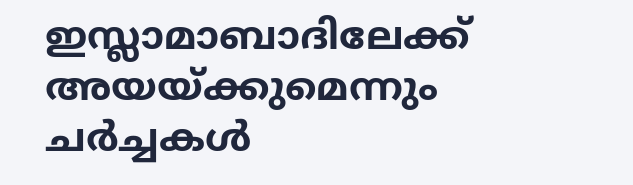ഇസ്ലാമാബാദിലേക്ക് അയയ്ക്കുമെന്നും ചർച്ചകൾ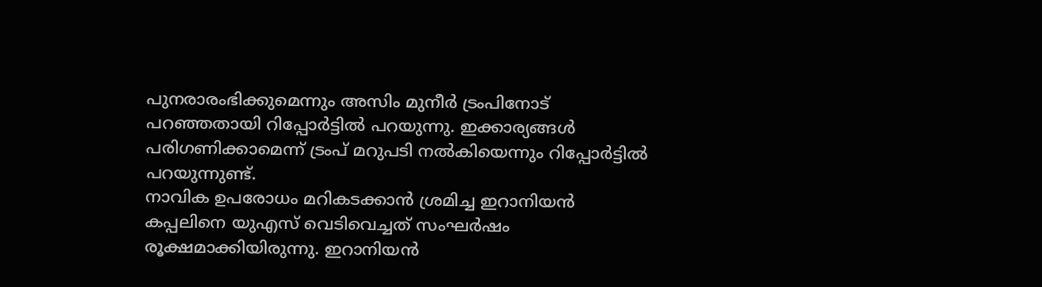പുനരാരംഭിക്കുമെന്നും അസിം മുനീർ ട്രംപിനോട് പറഞ്ഞതായി റിപ്പോർട്ടിൽ പറയുന്നു. ഇക്കാര്യങ്ങൾ പരിഗണിക്കാമെന്ന് ട്രംപ് മറുപടി നൽകിയെന്നും റിപ്പോർട്ടിൽ പറയുന്നുണ്ട്.
നാവിക ഉപരോധം മറികടക്കാൻ ശ്രമിച്ച ഇറാനിയൻ കപ്പലിനെ യുഎസ് വെടിവെച്ചത് സംഘർഷം രൂക്ഷമാക്കിയിരുന്നു. ഇറാനിയൻ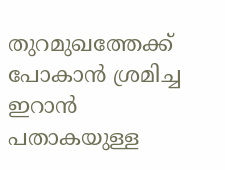തുറമുഖത്തേക്ക് പോകാൻ ശ്രമിച്ച ഇറാൻ പതാകയുള്ള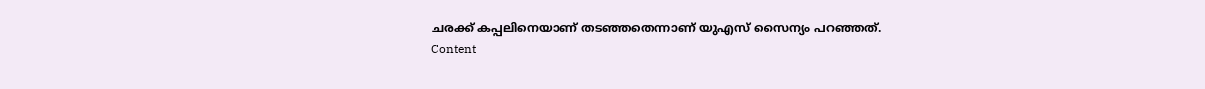ചരക്ക് കപ്പലിനെയാണ് തടഞ്ഞതെന്നാണ് യുഎസ് സൈന്യം പറഞ്ഞത്.
Content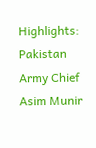Highlights: Pakistan Army Chief Asim Munir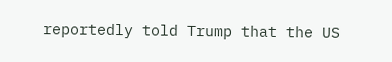reportedly told Trump that the US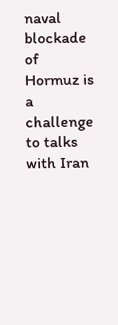naval blockade of Hormuz is a challenge to talks with Iran